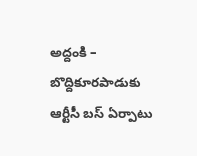అద్దంకి – బొద్దికూరపాడుకు ఆర్టీసీ బస్ ఏర్పాటు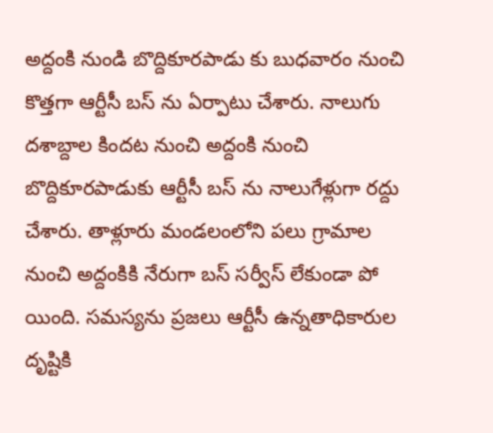అద్దంకి నుండి బొద్దికూరపాడు కు బుధవారం నుంచి కొత్తగా ఆర్టీసీ బస్ ను ఏర్పాటు చేశారు. నాలుగు దశాబ్దాల కిందట నుంచి అద్దంకి నుంచి బొద్దికూరపాడుకు ఆర్టీసీ బస్ ను నాలుగేళ్లుగా రద్దు చేశారు. తాళ్లూరు మండలంలోని పలు గ్రామాల నుంచి అద్దంకికి నేరుగా బస్ సర్వీస్ లేకుండా పో యింది. సమస్యను ప్రజలు ఆర్టీసీ ఉన్నతాధికారుల దృష్టికి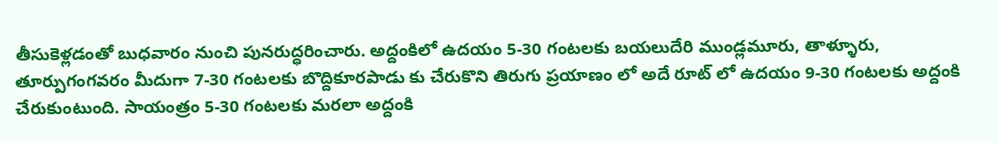తీసుకెళ్లడంతో బుధవారం నుంచి పునరుద్ధరించారు. అద్దంకిలో ఉదయం 5-30 గంటలకు బయలుదేరి ముండ్లమూరు, తాళ్ళూరు, తూర్పుగంగవరం మీదుగా 7-30 గంటలకు బొద్దికూరపాడు కు చేరుకొని తిరుగు ప్రయాణం లో అదే రూట్ లో ఉదయం 9-30 గంటలకు అద్దంకి చేరుకుంటుంది. సాయంత్రం 5-30 గంటలకు మరలా అద్దంకి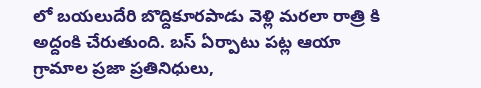లో బయలుదేరి బొద్దికూరపాడు వెళ్లి మరలా రాత్రి కి అద్దంకి చేరుతుంది. బస్ ఏర్పాటు పట్ల ఆయా గ్రామాల ప్రజా ప్రతినిధులు,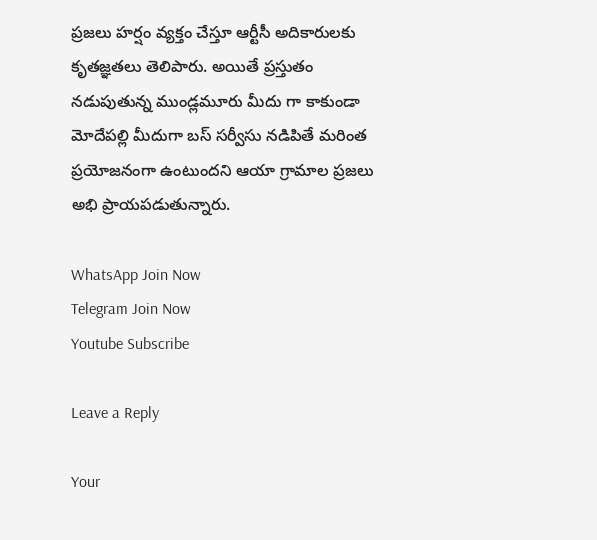ప్రజలు హర్షం వ్యక్తం చేస్తూ ఆర్టీసీ అదికారులకు కృతజ్ఞతలు తెలిపారు. అయితే ప్రస్తుతం నడుపుతున్న ముండ్లమూరు మీదు గా కాకుండా మోదేపల్లి మీదుగా బస్ సర్వీసు నడిపితే మరింత ప్రయోజనంగా ఉంటుందని ఆయా గ్రామాల ప్రజలు అభి ప్రాయపడుతున్నారు.

WhatsApp Join Now
Telegram Join Now
Youtube Subscribe

Leave a Reply

Your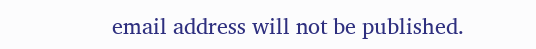email address will not be published.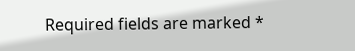Required fields are marked *